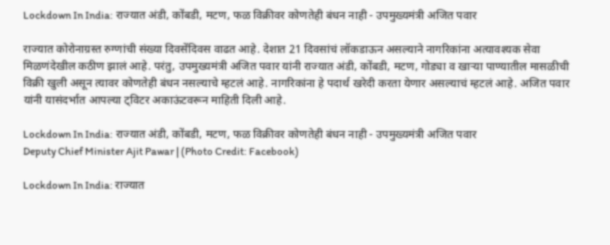Lockdown In India: राज्यात अंडी, कोंबडी, मटण, फळ विक्रीवर कोणतेही बंधन नाही - उपमुख्यमंत्री अजित पवार

राज्यात कोरोनाग्रस्त रुग्णांची संख्या दिवसेंदिवस वाढत आहे. देशात 21 दिवसांचं लॉकडाऊन असल्याने नागरिकांना अत्यावश्यक सेवा मिळणंदेखील कठीण झालं आहे. परंतु, उपमुख्यमंत्री अजित पवार यांनी राज्यात अंडी, कोंबडी, मटण, गोड्या व खाऱ्या पाण्यातील मासळीची विक्री खुली असून त्यावर कोणतेही बंधन नसल्याचे म्हटलं आहे. नागरिकांना हे पदार्थ खरेदी करता येणार असल्याचं म्हटलं आहे. अजित पवार यांनी यासंदर्भात आपल्या ट्विटर अकाऊंटवरून माहिती दिली आहे.

Lockdown In India: राज्यात अंडी, कोंबडी, मटण, फळ विक्रीवर कोणतेही बंधन नाही - उपमुख्यमंत्री अजित पवार
Deputy Chief Minister Ajit Pawar | (Photo Credit: Facebook)

Lockdown In India: राज्यात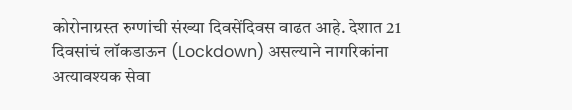कोरोनाग्रस्त रुग्णांची संख्या दिवसेंदिवस वाढत आहे. देशात 21 दिवसांचं लॉकडाऊन (Lockdown) असल्याने नागरिकांना अत्यावश्यक सेवा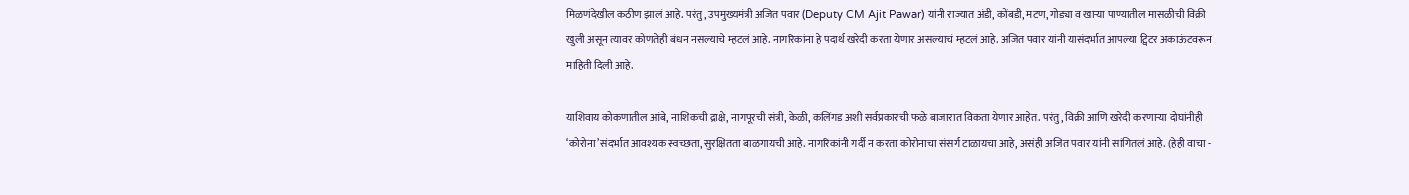मिळणंदेखील कठीण झालं आहे. परंतु, उपमुख्यमंत्री अजित पवार (Deputy CM Ajit Pawar) यांनी राज्यात अंडी, कोंबडी, मटण, गोड्या व खाऱ्या पाण्यातील मासळीची विक्री खुली असून त्यावर कोणतेही बंधन नसल्याचे म्हटलं आहे. नागरिकांना हे पदार्थ खरेदी करता येणार असल्याचं म्हटलं आहे. अजित पवार यांनी यासंदर्भात आपल्या ट्विटर अकाऊंटवरून माहिती दिली आहे.

याशिवाय कोकणातील आंबे, नाशिकची द्राक्षे, नागपूरची संत्री, केळी, कलिंगड अशी सर्वप्रकारची फळे बाजारात विकता येणार आहेत. परंतु, विक्री आणि खरेदी करणाऱ्या दोघांनीही ‘कोरोना’संदर्भात आवश्यक स्वच्छता, सुरक्षितता बाळगायची आहे. नागरिकांनी गर्दी न करता कोरोनाचा संसर्ग टाळायचा आहे, असंही अजित पवार यांनी सांगितलं आहे. (हेही वाचा -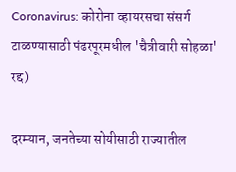Coronavirus: कोरोना व्हायरसचा संसर्ग टाळण्यासाठी पंढरपूरमधील 'चैत्रीवारी सोहळा' रद्द)

दरम्यान, जनतेच्या सोयीसाठी राज्यातील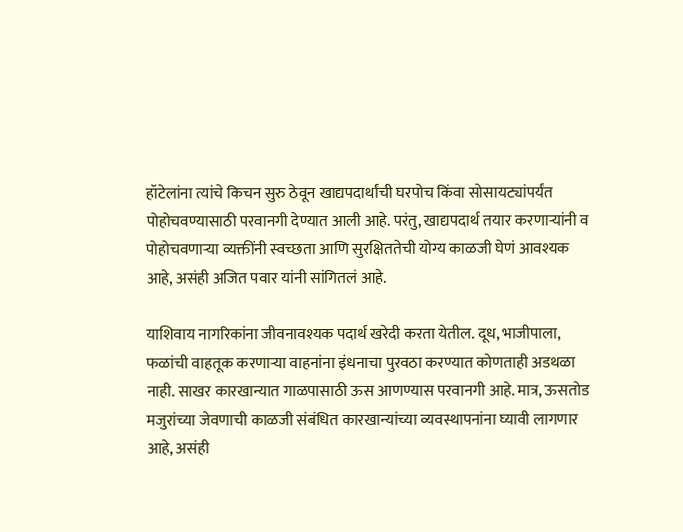हॉटेलांना त्यांचे किचन सुरु ठेवून खाद्यपदार्थांची घरपोच किंवा सोसायट्यांपर्यंत पोहोचवण्यासाठी परवानगी देण्यात आली आहे. परंतु, खाद्यपदार्थ तयार करणाऱ्यांनी व पोहोचवणाऱ्या व्यक्तींनी स्वच्छता आणि सुरक्षिततेची योग्य काळजी घेणं आवश्यक आहे, असंही अजित पवार यांनी सांगितलं आहे.

याशिवाय नागरिकांना जीवनावश्यक पदार्थ खरेदी करता येतील. दूध, भाजीपाला, फळांची वाहतूक करणाऱ्या वाहनांना इंधनाचा पुरवठा करण्यात कोणताही अडथळा नाही. साखर कारखान्यात गाळपासाठी ऊस आणण्यास परवानगी आहे. मात्र, ऊसतोड मजुरांच्या जेवणाची काळजी संबंधित कारखान्यांच्या व्यवस्थापनांना घ्यावी लागणार आहे, असंही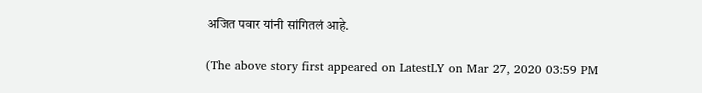अजित पवार यांनी सांगितलं आहे.

(The above story first appeared on LatestLY on Mar 27, 2020 03:59 PM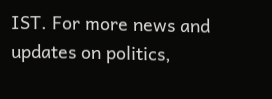IST. For more news and updates on politics,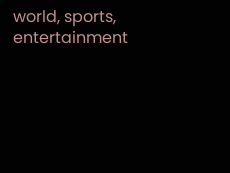world, sports, entertainment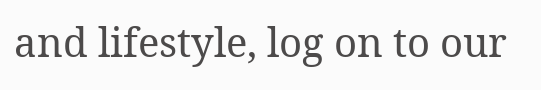and lifestyle, log on to our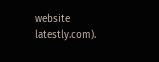website latestly.com).